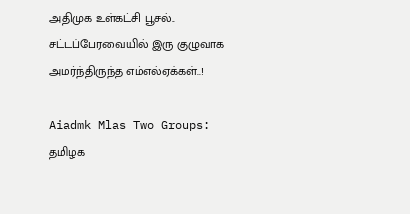அதிமுக உள்கட்சி பூசல்.. சட்டப்பேரவையில் இரு குழுவாக அமர்ந்திருந்த எம்எல்ஏக்கள்..!

Aiadmk Mlas Two Groups: தமிழக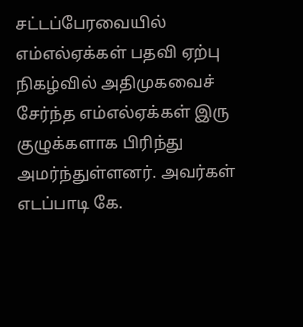சட்டப்பேரவையில் எம்எல்ஏக்கள் பதவி ஏற்பு நிகழ்வில் அதிமுகவைச் சேர்ந்த எம்எல்ஏக்கள் இரு குழுக்களாக பிரிந்து அமர்ந்துள்ளனர். அவர்கள் எடப்பாடி கே.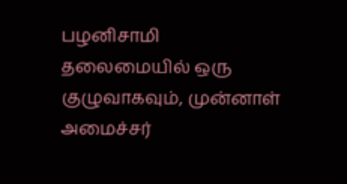பழனிசாமி தலைமையில் ஒரு குழுவாகவும், முன்னாள் அமைச்சர்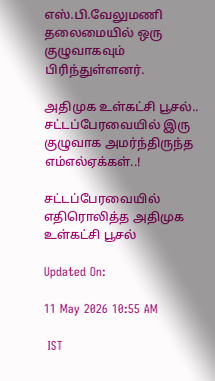எஸ்.பி.வேலுமணி தலைமையில் ஒரு குழுவாகவும் பிரிந்துள்ளனர்.

அதிமுக உள்கட்சி பூசல்.. சட்டப்பேரவையில் இரு குழுவாக அமர்ந்திருந்த எம்எல்ஏக்கள்..!

சட்டப்பேரவையில் எதிரொலித்த அதிமுக உள்கட்சி பூசல்

Updated On:

11 May 2026 10:55 AM

 IST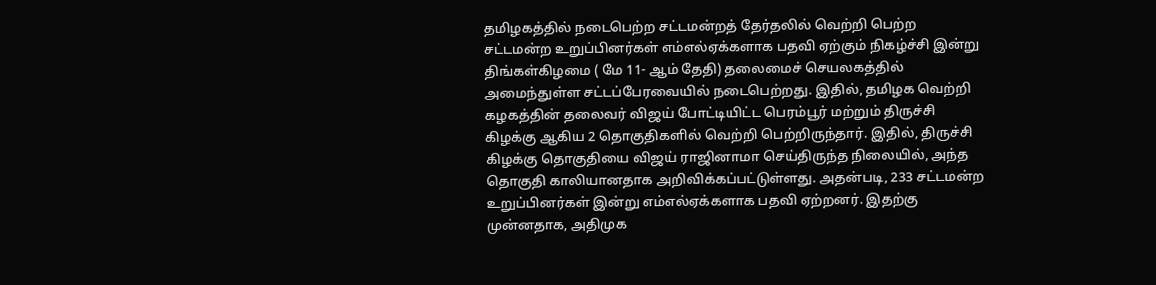தமிழகத்தில் நடைபெற்ற சட்டமன்றத் தேர்தலில் வெற்றி பெற்ற சட்டமன்ற உறுப்பினர்கள் எம்எல்ஏக்களாக பதவி ஏற்கும் நிகழ்ச்சி இன்று திங்கள்கிழமை ( மே 11- ஆம் தேதி) தலைமைச் செயலகத்தில் அமைந்துள்ள சட்டப்பேரவையில் நடைபெற்றது. இதில், தமிழக வெற்றி கழகத்தின் தலைவர் விஜய் போட்டியிட்ட பெரம்பூர் மற்றும் திருச்சி கிழக்கு ஆகிய 2 தொகுதிகளில் வெற்றி பெற்றிருந்தார். இதில், திருச்சி கிழக்கு தொகுதியை விஜய் ராஜினாமா செய்திருந்த நிலையில், அந்த தொகுதி காலியானதாக அறிவிக்கப்பட்டுள்ளது. அதன்படி, 233 சட்டமன்ற உறுப்பினர்கள் இன்று எம்எல்ஏக்களாக பதவி ஏற்றனர். இதற்கு முன்னதாக, அதிமுக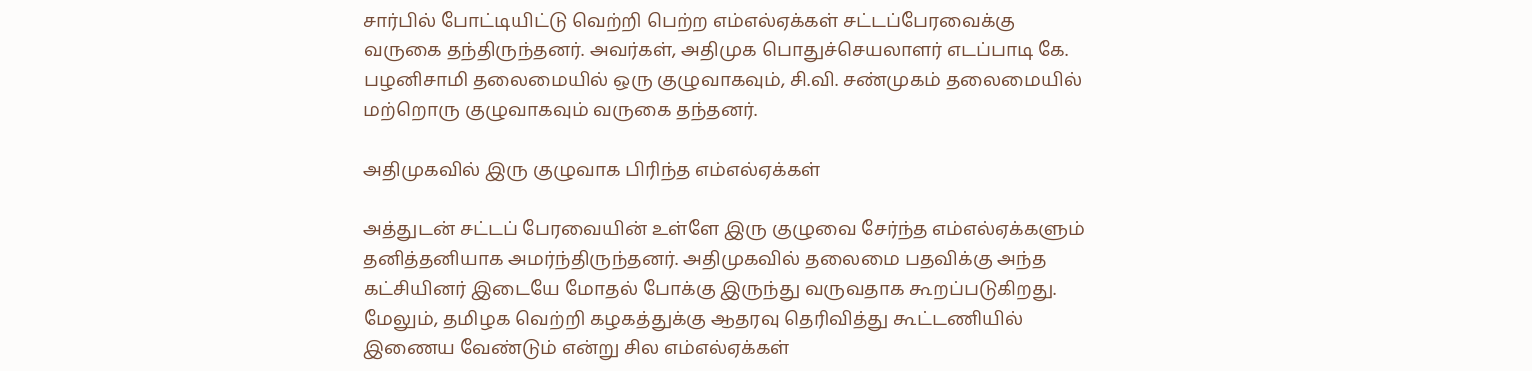சார்பில் போட்டியிட்டு வெற்றி பெற்ற எம்எல்ஏக்கள் சட்டப்பேரவைக்கு வருகை தந்திருந்தனர். அவர்கள், அதிமுக பொதுச்செயலாளர் எடப்பாடி கே. பழனிசாமி தலைமையில் ஒரு குழுவாகவும், சி.வி. சண்முகம் தலைமையில் மற்றொரு குழுவாகவும் வருகை தந்தனர்.

அதிமுகவில் இரு குழுவாக பிரிந்த எம்எல்ஏக்கள்

அத்துடன் சட்டப் பேரவையின் உள்ளே இரு குழுவை சேர்ந்த எம்எல்ஏக்களும் தனித்தனியாக அமர்ந்திருந்தனர். அதிமுகவில் தலைமை பதவிக்கு அந்த கட்சியினர் இடையே மோதல் போக்கு இருந்து வருவதாக கூறப்படுகிறது. மேலும், தமிழக வெற்றி கழகத்துக்கு ஆதரவு தெரிவித்து கூட்டணியில் இணைய வேண்டும் என்று சில எம்எல்ஏக்கள்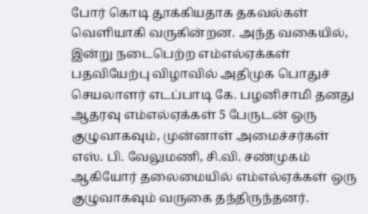போர் கொடி தூக்கியதாக தகவல்கள் வெளியாகி வருகின்றன. அந்த வகையில், இன்று நடைபெற்ற எம்எல்ஏக்கள் பதவியேற்பு விழாவில் அதிமுக பொதுச் செயலாளர் எடப்பாடி கே. பழனிசாமி தனது ஆதரவு எம்எல்ஏக்கள் 5 பேருடன் ஒரு குழுவாகவும், முன்னாள் அமைச்சர்கள் எஸ். பி. வேலுமணி, சி.வி. சண்முகம் ஆகியோர் தலைமையில் எம்எல்ஏக்கள் ஒரு குழுவாகவும் வருகை தந்திருந்தனர்.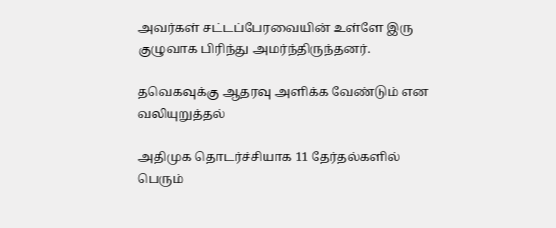அவர்கள் சட்டப்பேரவையின் உள்ளே இரு குழுவாக பிரிந்து அமர்ந்திருந்தனர்.

தவெகவுக்கு ஆதரவு அளிக்க வேண்டும் என வலியுறுத்தல்

அதிமுக தொடர்ச்சியாக 11 தேர்தல்களில் பெரும்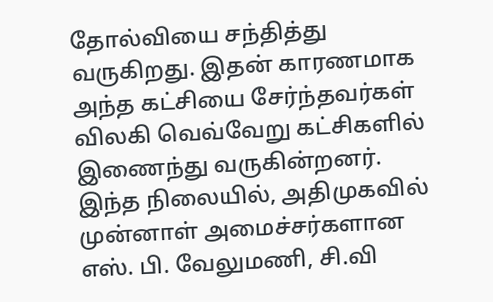தோல்வியை சந்தித்து வருகிறது. இதன் காரணமாக அந்த கட்சியை சேர்ந்தவர்கள் விலகி வெவ்வேறு கட்சிகளில் இணைந்து வருகின்றனர். இந்த நிலையில், அதிமுகவில் முன்னாள் அமைச்சர்களான எஸ். பி. வேலுமணி, சி.வி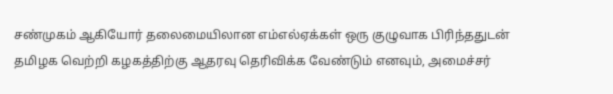சண்முகம் ஆகியோர் தலைமையிலான எம்எல்ஏக்கள் ஒரு குழுவாக பிரிந்ததுடன் தமிழக வெற்றி கழகத்திற்கு ஆதரவு தெரிவிக்க வேண்டும் எனவும், அமைச்சர்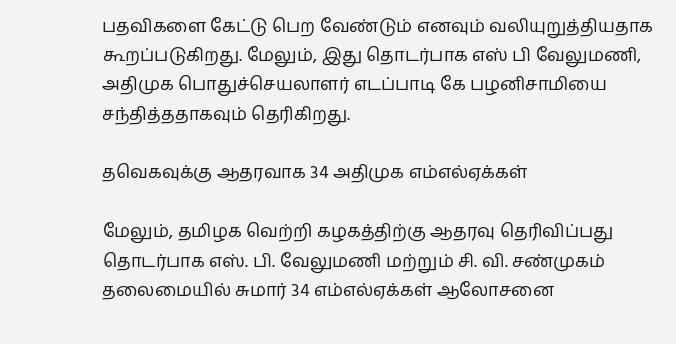பதவிகளை கேட்டு பெற வேண்டும் எனவும் வலியுறுத்தியதாக கூறப்படுகிறது. மேலும், இது தொடர்பாக எஸ் பி வேலுமணி, அதிமுக பொதுச்செயலாளர் எடப்பாடி கே பழனிசாமியை சந்தித்ததாகவும் தெரிகிறது.

தவெகவுக்கு ஆதரவாக 34 அதிமுக எம்எல்ஏக்கள்

மேலும், தமிழக வெற்றி கழகத்திற்கு ஆதரவு தெரிவிப்பது தொடர்பாக எஸ். பி. வேலுமணி மற்றும் சி. வி. சண்முகம் தலைமையில் சுமார் 34 எம்எல்ஏக்கள் ஆலோசனை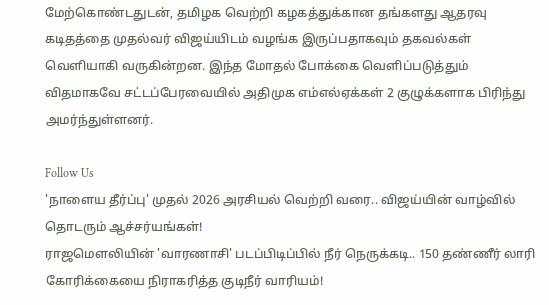மேற்கொண்டதுடன், தமிழக வெற்றி கழகத்துக்கான தங்களது ஆதரவு கடிதத்தை முதல்வர் விஜய்யிடம் வழங்க இருப்பதாகவும் தகவல்கள் வெளியாகி வருகின்றன. இந்த மோதல் போக்கை வெளிப்படுத்தும் விதமாகவே சட்டப்பேரவையில் அதிமுக எம்எல்ஏக்கள் 2 குழுக்களாக பிரிந்து அமர்ந்துள்ளனர்.

Follow Us
'நாளைய தீர்ப்பு' முதல் 2026 அரசியல் வெற்றி வரை.. விஜய்யின் வாழ்வில் தொடரும் ஆச்சர்யங்கள்!
ராஜமௌலியின் 'வாரணாசி' படப்பிடிப்பில் நீர் நெருக்கடி.. 150 தண்ணீர் லாரி கோரிக்கையை நிராகரித்த குடிநீர் வாரியம்!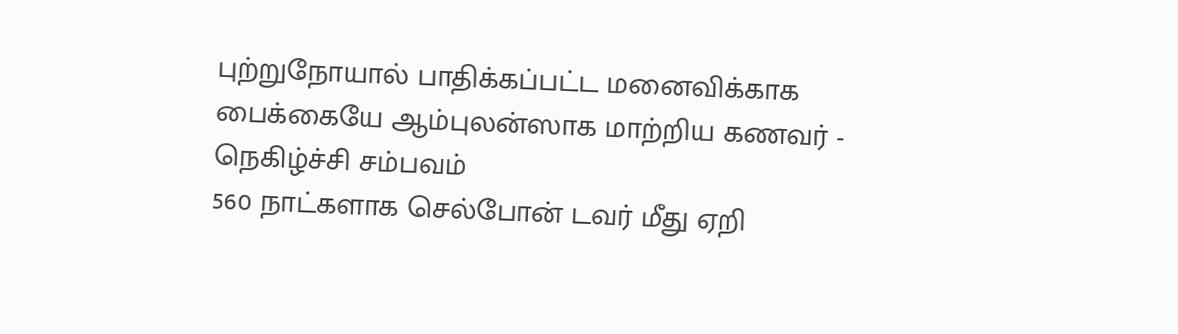புற்றுநோயால் பாதிக்கப்பட்ட மனைவிக்காக பைக்கையே ஆம்புலன்ஸாக மாற்றிய கணவர் - நெகிழ்ச்சி சம்பவம்
560 நாட்களாக செல்போன் டவர் மீது ஏறி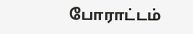போராட்டம்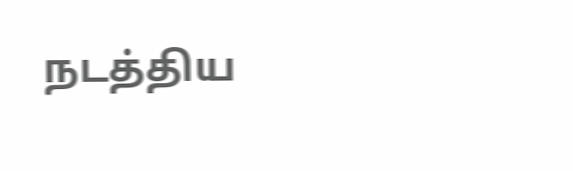நடத்திய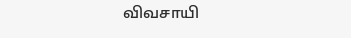விவசாயி